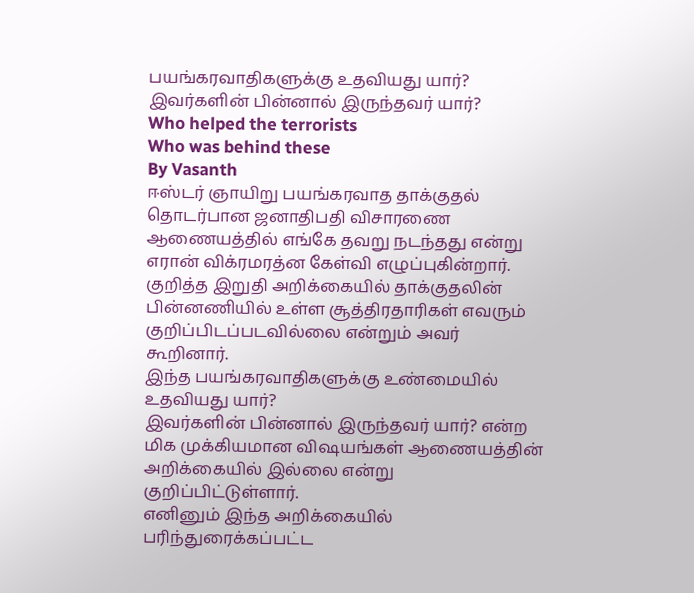பயங்கரவாதிகளுக்கு உதவியது யார்? இவர்களின் பின்னால் இருந்தவர் யார்?
Who helped the terrorists
Who was behind these
By Vasanth
ஈஸ்டர் ஞாயிறு பயங்கரவாத தாக்குதல் தொடர்பான ஜனாதிபதி விசாரணை ஆணையத்தில் எங்கே தவறு நடந்தது என்று எரான் விக்ரமரத்ன கேள்வி எழுப்புகின்றார். குறித்த இறுதி அறிக்கையில் தாக்குதலின் பின்னணியில் உள்ள சூத்திரதாரிகள் எவரும் குறிப்பிடப்படவில்லை என்றும் அவர் கூறினார்.
இந்த பயங்கரவாதிகளுக்கு உண்மையில் உதவியது யார்?
இவர்களின் பின்னால் இருந்தவர் யார்? என்ற மிக முக்கியமான விஷயங்கள் ஆணையத்தின் அறிக்கையில் இல்லை என்று குறிப்பிட்டுள்ளார்.
எனினும் இந்த அறிக்கையில் பரிந்துரைக்கப்பட்ட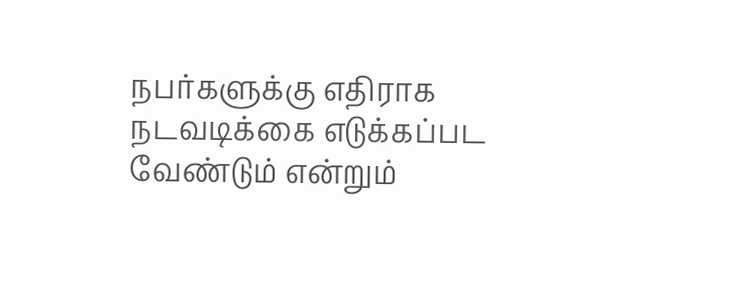நபர்களுக்கு எதிராக நடவடிக்கை எடுக்கப்பட வேண்டும் என்றும்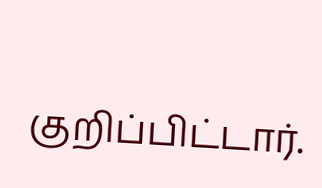குறிப்பிட்டார்.